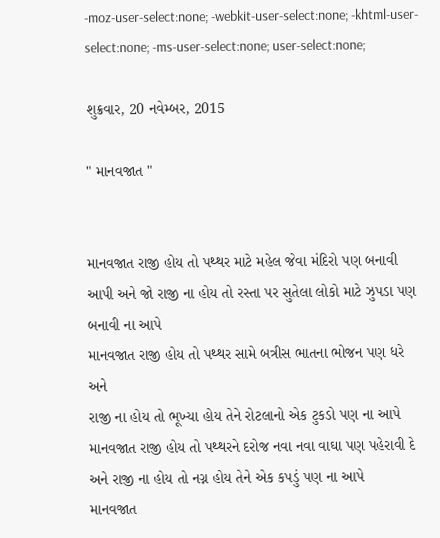-moz-user-select:none; -webkit-user-select:none; -khtml-user-select:none; -ms-user-select:none; user-select:none;

શુક્રવાર, 20 નવેમ્બર, 2015

" માનવજાત "


માનવજાત રાજી હોય તો પથ્થર માટે મહેલ જેવા મંદિરો પણ બનાવી આપી અને જો રાજી ના હોય તો રસ્તા પર સુતેલા લોકો માટે ઝુપડા પણ બનાવી ના આપે
માનવજાત રાજી હોય તો પથ્થર સામે બત્રીસ ભાતના ભોજન પણ ધરે અને
રાજી ના હોય તો ભૂખ્યા હોય તેને રોટલાનો એક ટુકડો પણ ના આપે
માનવજાત રાજી હોય તો પથ્થરને દરોજ નવા નવા વાઘા પણ પહેરાવી દે અને રાજી ના હોય તો નગ્ન હોય તેને એક કપડું પણ ના આપે
માનવજાત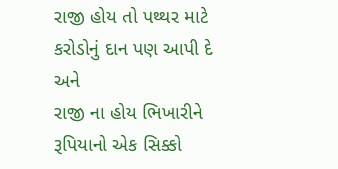રાજી હોય તો પથ્થર માટે કરોડોનું દાન પણ આપી દે અને
રાજી ના હોય ભિખારીને રૂપિયાનો એક સિક્કો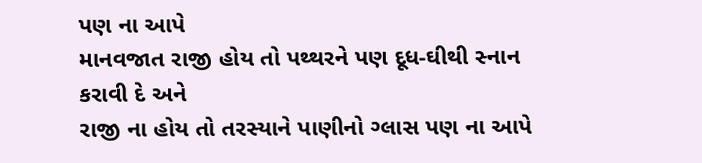પણ ના આપે
માનવજાત રાજી હોય તો પથ્થરને પણ દૂધ-ઘીથી સ્નાન કરાવી દે અને
રાજી ના હોય તો તરસ્યાને પાણીનો ગ્લાસ પણ ના આપે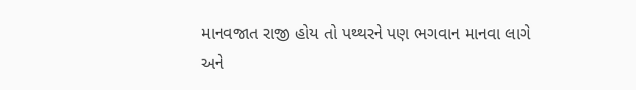માનવજાત રાજી હોય તો પથ્થરને પણ ભગવાન માનવા લાગે અને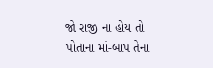જો રાજી ના હોય તો પોતાના માં-બાપ તેના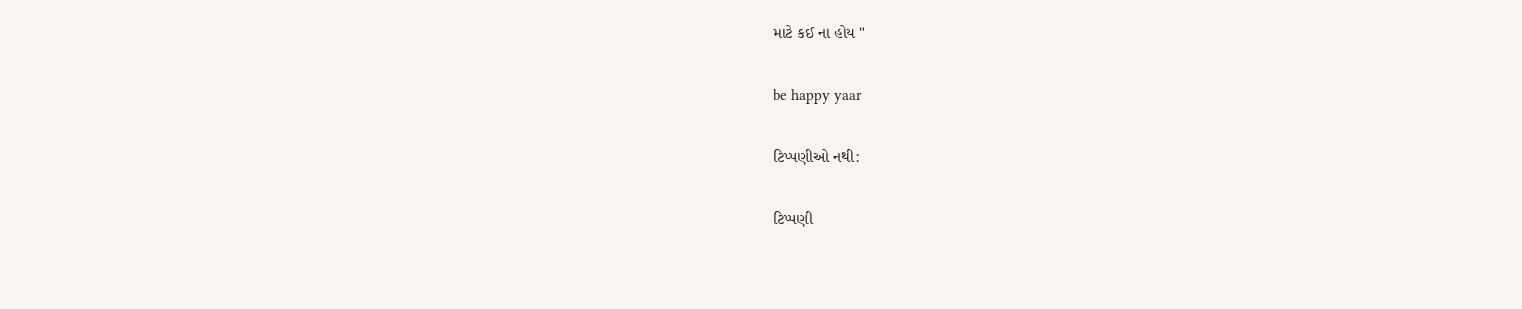માટે કઈ ના હોય "

be happy yaar

ટિપ્પણીઓ નથી:

ટિપ્પણી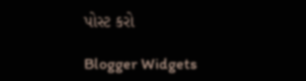પોસ્ટ કરો

Blogger Widgets